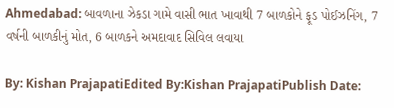Ahmedabad: બાવળાના ઝેકડા ગામે વાસી ભાત ખાવાથી 7 બાળકોને ફૂડ પોઈઝનિંગ, 7 વર્ષની બાળકીનું મોત, 6 બાળકને અમદાવાદ સિવિલ લવાયા

By: Kishan PrajapatiEdited By:Kishan PrajapatiPublish Date: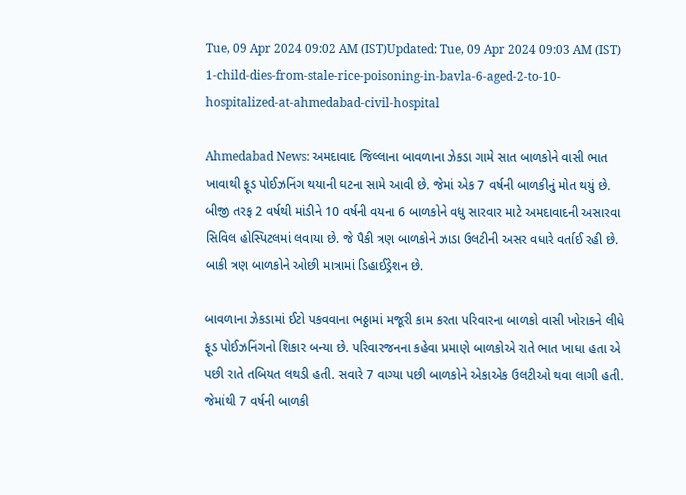Tue, 09 Apr 2024 09:02 AM (IST)Updated: Tue, 09 Apr 2024 09:03 AM (IST)
1-child-dies-from-stale-rice-poisoning-in-bavla-6-aged-2-to-10-hospitalized-at-ahmedabad-civil-hospital

Ahmedabad News: અમદાવાદ જિલ્લાના બાવળાના ઝેકડા ગામે સાત બાળકોને વાસી ભાત ખાવાથી ફૂડ પોઈઝનિંગ થયાની ઘટના સામે આવી છે. જેમાં એક 7 વર્ષની બાળકીનું મોત થયું છે. બીજી તરફ 2 વર્ષથી માંડીને 10 વર્ષની વયના 6 બાળકોને વધુ સારવાર માટે અમદાવાદની અસારવા સિવિલ હોસ્પિટલમાં લવાયા છે. જે પૈકી ત્રણ બાળકોને ઝાડા ઉલટીની અસર વધારે વર્તાઈ રહી છે. બાકી ત્રણ બાળકોને ઓછી માત્રામાં ડિહાઈડ્રેશન છે.

બાવળાના ઝેકડામાં ઈટો પકવવાના ભઠ્ઠામાં મજૂરી કામ કરતા પરિવારના બાળકો વાસી ખોરાકને લીધે ફૂડ પોઈઝનિંગનો શિકાર બન્યા છે. પરિવારજનના કહેવા પ્રમાણે બાળકોએ રાતે ભાત ખાધા હતા એ પછી રાતે તબિયત લથડી હતી. સવારે 7 વાગ્યા પછી બાળકોને એકાએક ઉલટીઓ થવા લાગી હતી. જેમાંથી 7 વર્ષની બાળકી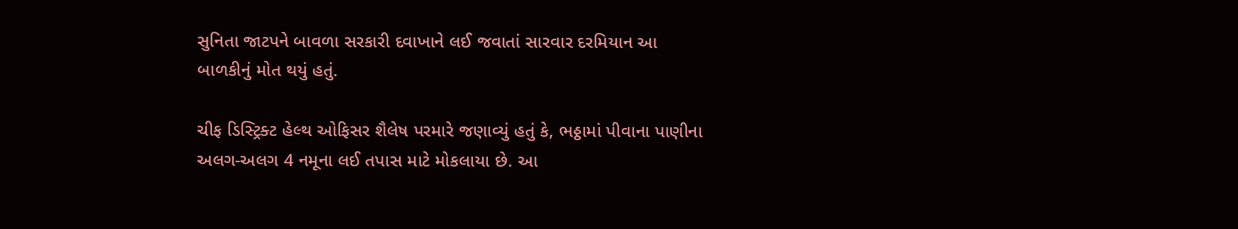સુનિતા જાટપને બાવળા સરકારી દવાખાને લઈ જવાતાં સારવાર દરમિયાન આ બાળકીનું મોત થયું હતું.

ચીફ ડિસ્ટ્રિક્ટ હેલ્થ ઓફિસર શૈલેષ પરમારે જણાવ્યું હતું કે, ભઠ્ઠામાં પીવાના પાણીના અલગ-અલગ 4 નમૂના લઈ તપાસ માટે મોકલાયા છે. આ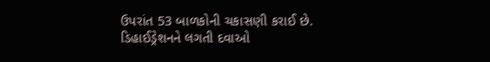ઉપરાંત 53 બાળકોની ચકાસણી કરાઈ છે. ડિહાઈડ્રેશનને લગતી દવાઓ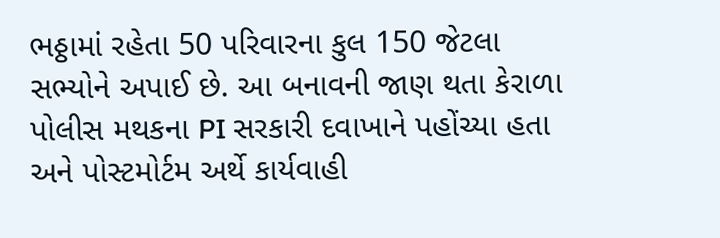ભઠ્ઠામાં રહેતા 50 પરિવારના કુલ 150 જેટલા સભ્યોને અપાઈ છે. આ બનાવની જાણ થતા કેરાળા પોલીસ મથકના PI સરકારી દવાખાને પહોંચ્યા હતા અને પોસ્ટમોર્ટમ અર્થે કાર્યવાહી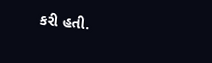કરી હતી.